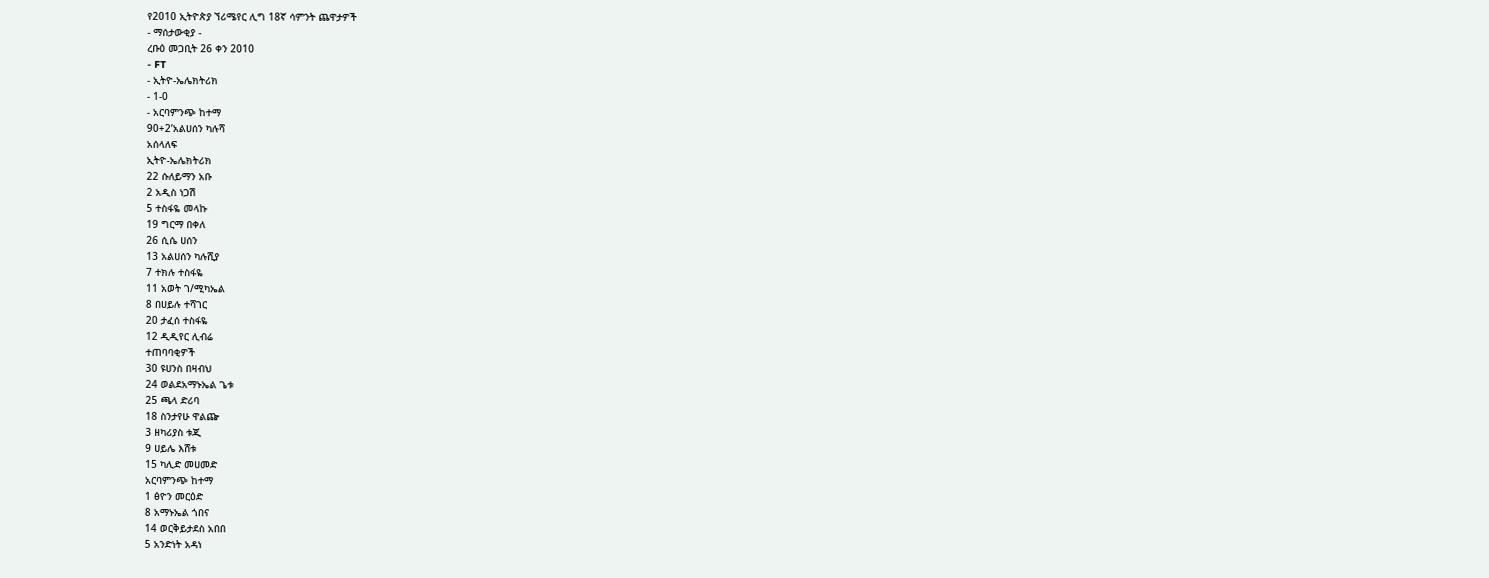የ2010 ኢትዮጵያ ኘሪሜየር ሊግ 18ኛ ሳምንት ጨዋታዎች
- ማሰታውቂያ -
ረቡዕ መጋቢት 26 ቀን 2010
- FT
- ኢትዮ-ኤሌክትሪክ
- 1-0
- አርባምንጭ ከተማ
90+2’አልሀሰን ካሉሻ
አሰላለፍ
ኢትዮ-ኤሌክትሪክ
22 ሱለይማን አቡ
2 አዲስ ነጋሽ
5 ተስፋዬ መላኩ
19 ግርማ በቀለ
26 ሲሴ ሀሰን
13 አልሀሰን ካሉሺያ
7 ተክሉ ተስፋዬ
11 አወት ገ/ሚካኤል
8 በሀይሉ ተሻገር
20 ታፈሰ ተስፋዬ
12 ዲዲየር ሊብሬ
ተጠባባቂዎች
30 ዩሀንስ በዛብህ
24 ወልደአማኑኤል ጌቱ
25 ጫላ ድሪባ
18 ስንታየሁ ዋልጬ
3 ዘካሪያስ ቱጂ
9 ሀይሌ እሸቱ
15 ካሊድ መሀመድ
አርባምንጭ ከተማ
1 ፅዮን መርዕድ
8 አማኑኤል ጎበና
14 ወርቅይታደስ አበበ
5 አንድነት አዳነ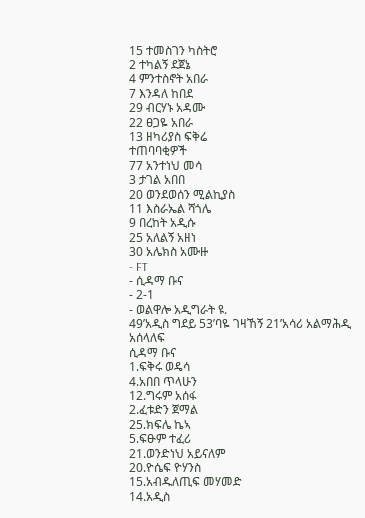15 ተመስገን ካስትሮ
2 ተካልኝ ደጀኔ
4 ምንተስኖት አበራ
7 እንዳለ ከበደ
29 ብርሃኑ አዳሙ
22 ፀጋዬ አበራ
13 ዘካሪያስ ፍቅሬ
ተጠባባቂዎች
77 አንተነህ መሳ
3 ታገል አበበ
20 ወንደወሰን ሚልኪያስ
11 እስራኤል ሻጎሌ
9 በረከት አዲሱ
25 አለልኝ አዘነ
30 አሌክስ አሙዙ
- FT
- ሲዳማ ቡና
- 2-1
- ወልዋሎ አዲግራት ዩ.
49’አዲስ ግደይ 53’ባዬ ገዛኸኝ 21’አሳሪ አልማሕዲ
አሰላለፍ
ሲዳማ ቡና
1.ፍቅሩ ወዴሳ
4.አበበ ጥላሁን
12.ግሩም አሰፋ
2.ፈቱድን ጀማል
25.ክፍሌ ኬኣ
5.ፍፁም ተፈሪ
21.ወንድነህ አይናለም
20.ዮሴፍ ዮሃንስ
15.አብዱለጢፍ መሃመድ
14.አዲስ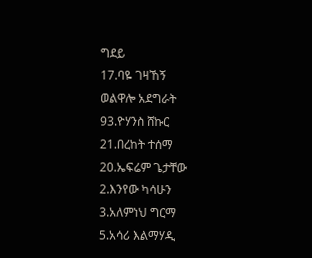ግደይ
17.ባዬ ገዛኸኝ
ወልዋሎ አደግራት
93.ዮሃንስ ሸኩር
21.በረከት ተሰማ
20.ኤፍሬም ጌታቸው
2.እንየው ካሳሁን
3.አለምነህ ግርማ
5.አሳሪ እልማሃዲ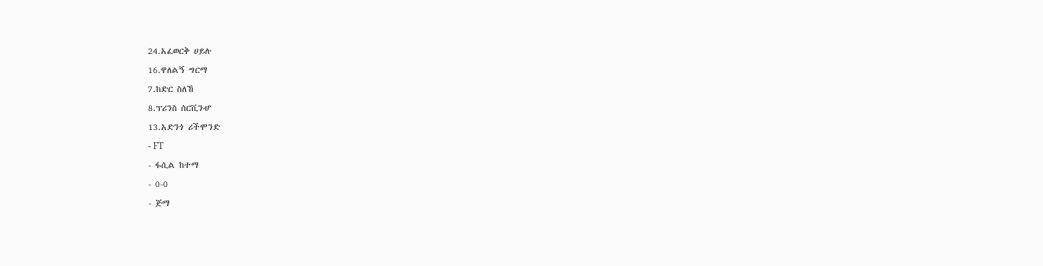24.አፈወርቅ ሀይሉ
16.ዋለልኝ ግርማ
7.ከድር ስለኸ
8.ፕሪንስ ሰርቪንሇ
13.አድንጎ ሪችሞንድ
- FT
- ፋሲል ከተማ
- 0-0
- ጅማ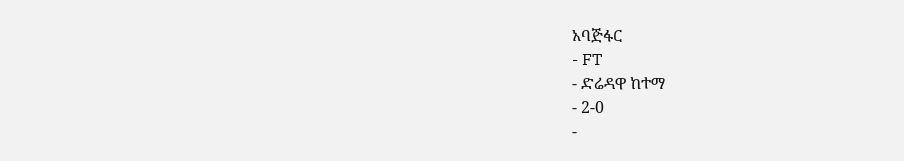አባጅፋር
- FT
- ድሬዳዋ ከተማ
- 2-0
-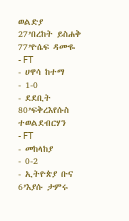ወልድያ
27’በረከት ይስሐቅ 77’ዮሴፍ ዳሙዬ
- FT
- ሀዋሳ ከተማ
- 1-0
- ደደቢት
80’ፍቅረእየሱስ ተወልደብርሃን
- FT
- መከላከያ
- 0-2
- ኢትዮጵያ ቡና
6’እያሱ ታምሩ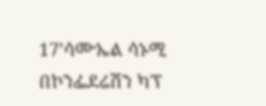17’ሳሙኤል ሳኑሚ
በኮንፌደሬሽን ካፕ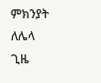ምክንያት ለሌላ ጊዜ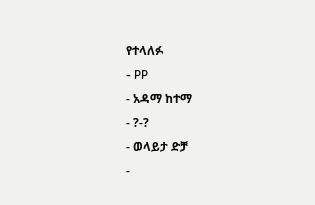የተላለፉ
- PP
- አዳማ ከተማ
- ?-?
- ወላይታ ድቻ
-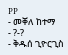PP
- መቐለ ከተማ
- ?-?
- ቅዱሰ ጊዮርጊስ